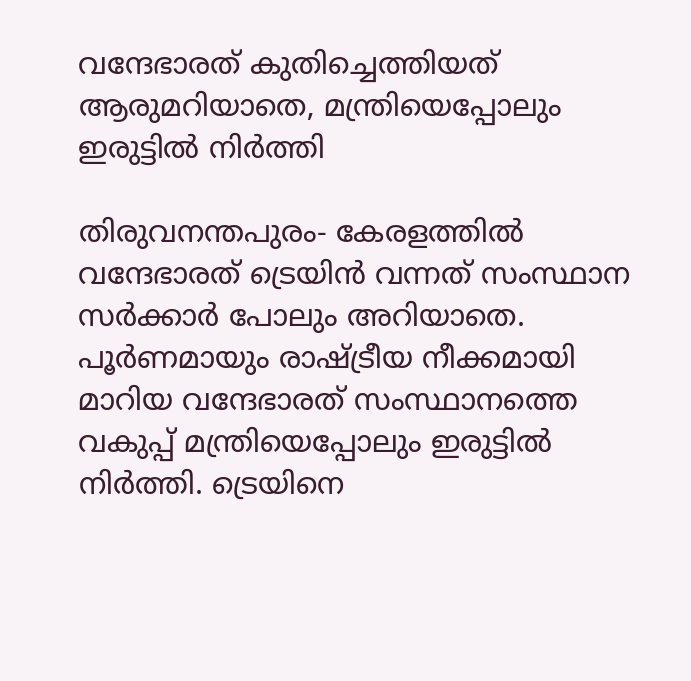വന്ദേഭാരത് കുതിച്ചെത്തിയത് ആരുമറിയാതെ, മന്ത്രിയെപ്പോലും ഇരുട്ടില്‍ നിര്‍ത്തി

തിരുവനന്തപുരം- കേരളത്തില്‍ വന്ദേഭാരത് ട്രെയിന്‍ വന്നത് സംസ്ഥാന സര്‍ക്കാര്‍ പോലും അറിയാതെ. പൂര്‍ണമായും രാഷ്ട്രീയ നീക്കമായി മാറിയ വന്ദേഭാരത് സംസ്ഥാനത്തെ വകുപ്പ് മന്ത്രിയെപ്പോലും ഇരുട്ടില്‍ നിര്‍ത്തി. ട്രെയിനെ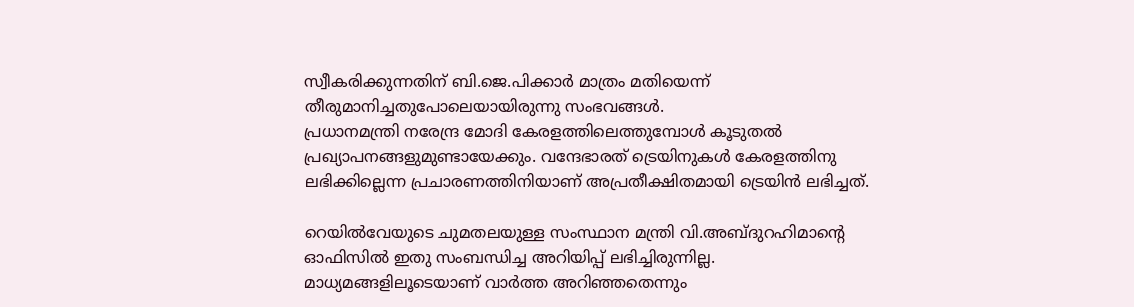സ്വീകരിക്കുന്നതിന് ബി.ജെ.പിക്കാര്‍ മാത്രം മതിയെന്ന് തീരുമാനിച്ചതുപോലെയായിരുന്നു സംഭവങ്ങള്‍.
പ്രധാനമന്ത്രി നരേന്ദ്ര മോദി കേരളത്തിലെത്തുമ്പോള്‍ കൂടുതല്‍ പ്രഖ്യാപനങ്ങളുമുണ്ടായേക്കും. വന്ദേഭാരത് ട്രെയിനുകള്‍ കേരളത്തിനു ലഭിക്കില്ലെന്ന പ്രചാരണത്തിനിയാണ് അപ്രതീക്ഷിതമായി ട്രെയിന്‍ ലഭിച്ചത്.

റെയില്‍വേയുടെ ചുമതലയുള്ള സംസ്ഥാന മന്ത്രി വി.അബ്ദുറഹിമാന്റെ ഓഫിസില്‍ ഇതു സംബന്ധിച്ച അറിയിപ്പ് ലഭിച്ചിരുന്നില്ല. മാധ്യമങ്ങളിലൂടെയാണ് വാര്‍ത്ത അറിഞ്ഞതെന്നും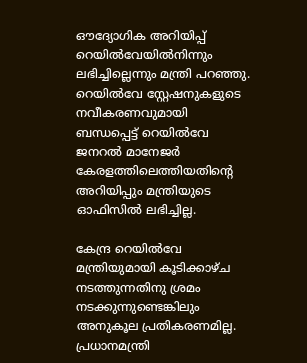ഔദ്യോഗിക അറിയിപ്പ് റെയില്‍വേയില്‍നിന്നും ലഭിച്ചില്ലെന്നും മന്ത്രി പറഞ്ഞു. റെയില്‍വേ സ്റ്റേഷനുകളുടെ നവീകരണവുമായി ബന്ധപ്പെട്ട് റെയില്‍വേ ജനറല്‍ മാനേജര്‍ കേരളത്തിലെത്തിയതിന്റെ അറിയിപ്പും മന്ത്രിയുടെ ഓഫിസില്‍ ലഭിച്ചില്ല.

കേന്ദ്ര റെയില്‍വേ മന്ത്രിയുമായി കൂടിക്കാഴ്ച നടത്തുന്നതിനു ശ്രമം നടക്കുന്നുണ്ടെങ്കിലും അനുകൂല പ്രതികരണമില്ല. പ്രധാനമന്ത്രി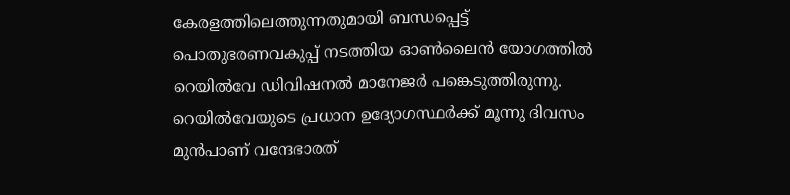കേരളത്തിലെത്തുന്നതുമായി ബന്ധപ്പെട്ട് പൊതുഭരണവകുപ്പ് നടത്തിയ ഓണ്‍ലൈന്‍ യോഗത്തില്‍ റെയില്‍വേ ഡിവിഷനല്‍ മാനേജര്‍ പങ്കെടുത്തിരുന്നു. റെയില്‍വേയുടെ പ്രധാന ഉദ്യോഗസ്ഥര്‍ക്ക് മൂന്നു ദിവസം മുന്‍പാണ് വന്ദേഭാരത്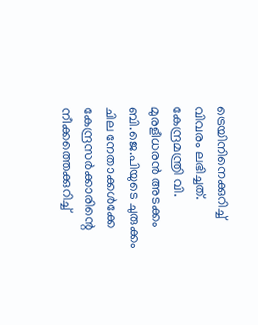ട്രെയിനിനെക്കുറിച്ച് വിവരം ലഭിച്ചത്. കേന്ദ്രമന്ത്രി വി. മുരളീധരന്‍ അടക്കം ബി.ജെ.പിയുടെ ചുരുക്കം ചില നേതാക്കള്‍ക്കേ കേന്ദ്രസര്‍ക്കാരിന്റെ നീക്കത്തെക്കുറിച്ച്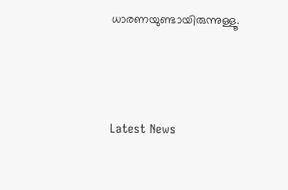ധാരണയുണ്ടായിരുന്നുള്ളൂ.



Latest News